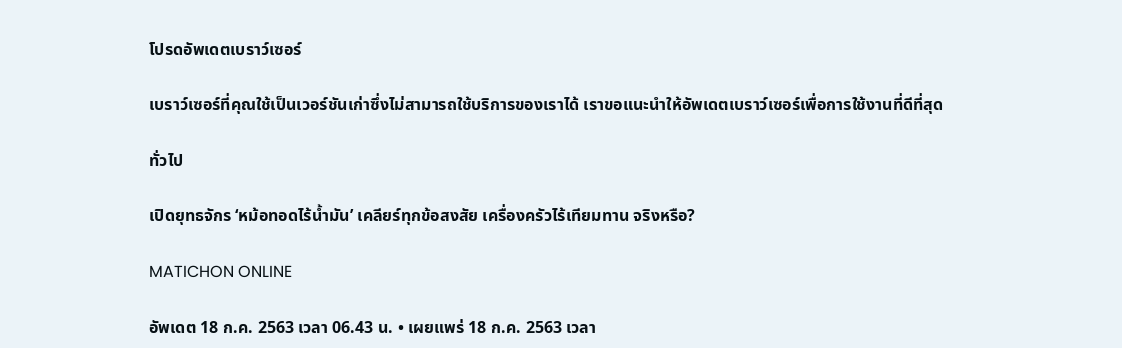โปรดอัพเดตเบราว์เซอร์

เบราว์เซอร์ที่คุณใช้เป็นเวอร์ชันเก่าซึ่งไม่สามารถใช้บริการของเราได้ เราขอแนะนำให้อัพเดตเบราว์เซอร์เพื่อการใช้งานที่ดีที่สุด

ทั่วไป

เปิดยุทธจักร ‘หม้อทอดไร้น้ำมัน’ เคลียร์ทุกข้อสงสัย เครื่องครัวไร้เทียมทาน จริงหรือ?

MATICHON ONLINE

อัพเดต 18 ก.ค. 2563 เวลา 06.43 น. • เผยแพร่ 18 ก.ค. 2563 เวลา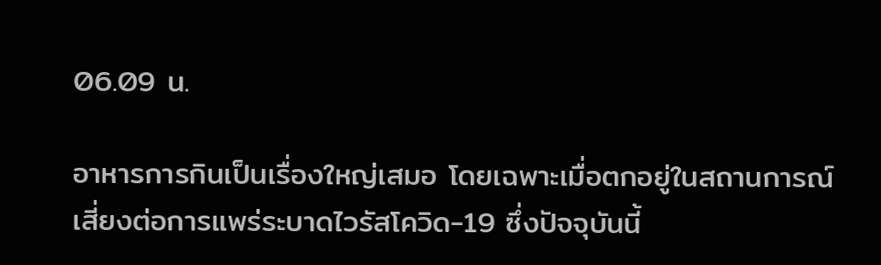06.09 น.

อาหารการกินเป็นเรื่องใหญ่เสมอ โดยเฉพาะเมื่อตกอยู่ในสถานการณ์เสี่ยงต่อการแพร่ระบาดไวรัสโควิด-19 ซึ่งปัจจุบันนี้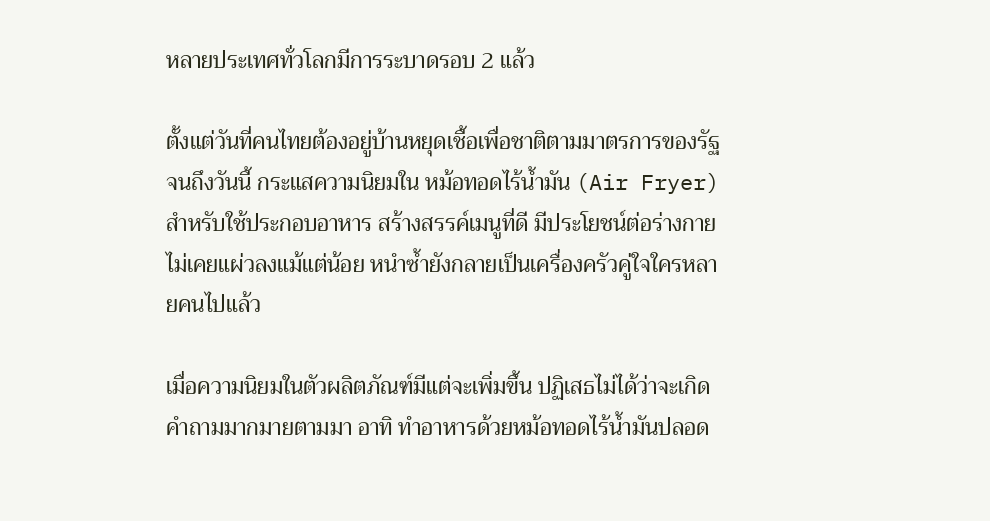หลายประเทศทั่วโลกมีการระบาดรอบ 2 แล้ว

ตั้งแต่วันที่คนไทยต้องอยู่บ้านหยุดเชื้อเพื่อชาติตามมาตรการของรัฐ จนถึงวันนี้ กระแสความนิยมใน หม้อทอดไร้น้ำมัน (Air Fryer) สำหรับใช้ประกอบอาหาร สร้างสรรค์เมนูที่ดี มีประโยชน์ต่อร่างกาย ไม่เคยแผ่วลงแม้แต่น้อย หนำซ้ำยังกลายเป็นเครื่องครัวคู่ใจใครหลายคนไปแล้ว

เมื่อความนิยมในตัวผลิตภัณฑ์มีแต่จะเพิ่มขึ้น ปฏิเสธไม่ได้ว่าจะเกิดคำถามมากมายตามมา อาทิ ทำอาหารด้วยหม้อทอดไร้น้ำมันปลอด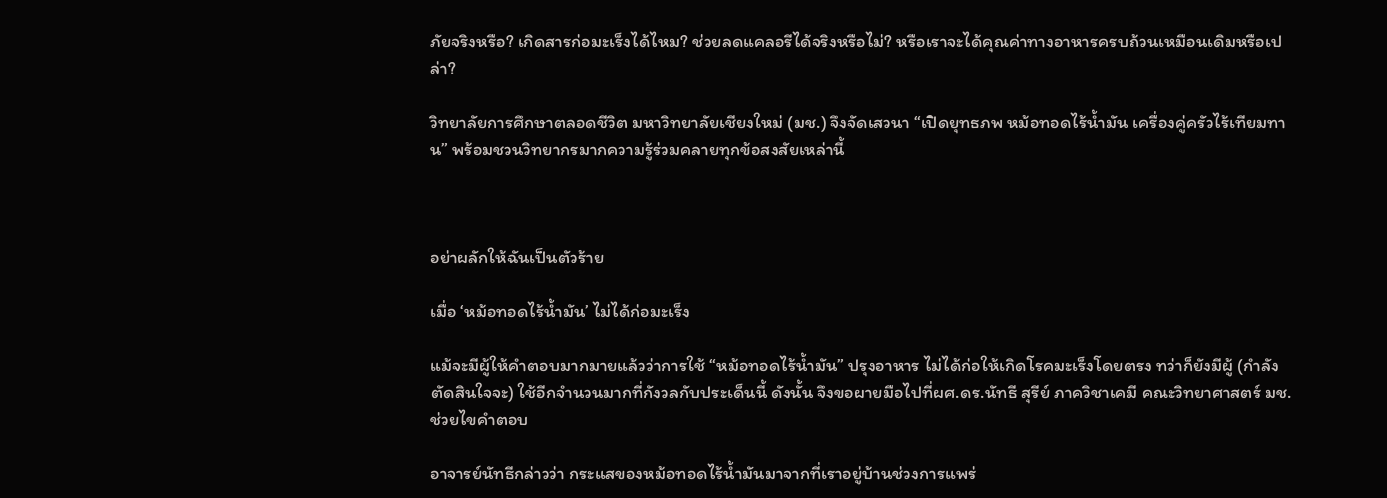ภัยจริงหรือ? เกิดสารก่อมะเร็งได้ไหม? ช่วยลดแคลอรีได้จริงหรือไม่? หรือเราจะได้คุณค่าทางอาหารครบถ้วนเหมือนเดิมหรือเปล่า?

วิทยาลัยการศึกษาตลอดชีวิต มหาวิทยาลัยเชียงใหม่ (มช.) จึงจัดเสวนา “เปิดยุทธภพ หม้อทอดไร้น้ำมัน เครื่องคู่ครัวไร้เทียมทาน” พร้อมชวนวิทยากรมากความรู้ร่วมคลายทุกข้อสงสัยเหล่านี้



อย่าผลักให้ฉันเป็นตัวร้าย

เมื่อ ‘หม้อทอดไร้น้ำมัน’ ไม่ได้ก่อมะเร็ง

แม้จะมีผู้ให้คำตอบมากมายแล้วว่าการใช้ “หม้อทอดไร้น้ำมัน” ปรุงอาหาร ไม่ได้ก่อให้เกิดโรคมะเร็งโดยตรง ทว่าก็ยังมีผู้ (กำลังตัดสินใจจะ) ใช้อีกจำนวนมากที่กังวลกับประเด็นนี้ ดังนั้น จึงขอผายมือไปที่ผศ.ดร.นัทธี สุรีย์ ภาควิชาเคมี คณะวิทยาศาสตร์ มช. ช่วยไขคำตอบ

อาจารย์นัทธีกล่าวว่า กระแสของหม้อทอดไร้น้ำมันมาจากที่เราอยู่บ้านช่วงการแพร่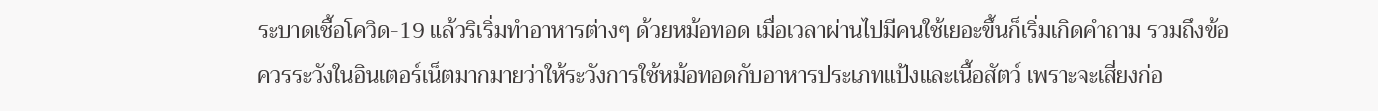ระบาดเชื้อโควิด-19 แล้วริเริ่มทำอาหารต่างๆ ด้วยหม้อทอด เมื่อเวลาผ่านไปมีคนใช้เยอะขึ้นก็เริ่มเกิดคำถาม รวมถึงข้อควรระวังในอินเตอร์เน็ตมากมายว่าให้ระวังการใช้หม้อทอดกับอาหารประเภทแป้งและเนื้อสัตว์ เพราะจะเสี่ยงก่อ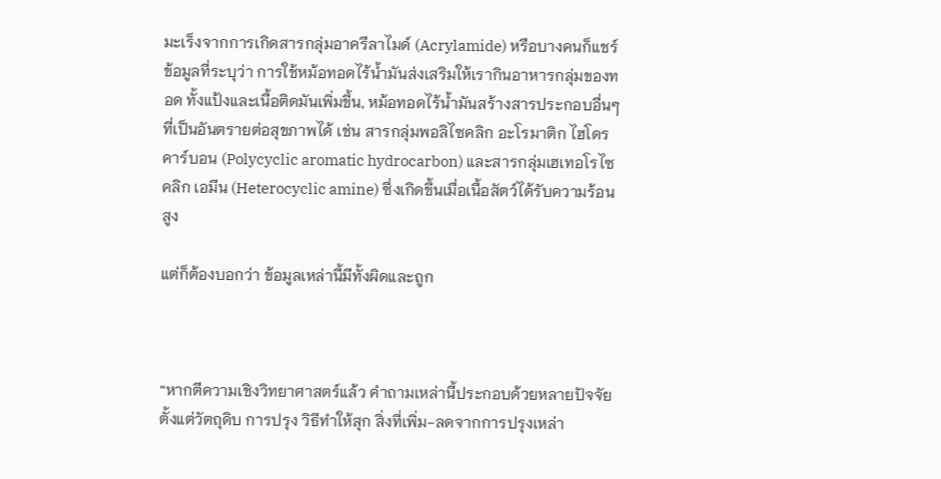มะเร็งจากการเกิดสารกลุ่มอาครีลาไมด์ (Acrylamide) หรือบางคนก็แชร์ข้อมูลที่ระบุว่า การใช้หม้อทอดไร้น้ำมันส่งเสริมให้เรากินอาหารกลุ่มของทอด ทั้งแป้งและเนื้อติดมันเพิ่มขึ้น, หม้อทอดไร้น้ำมันสร้างสารประกอบอื่นๆ ที่เป็นอันตรายต่อสุขภาพได้ เช่น สารกลุ่มพอลิไซคลิก อะโรมาติก ไฮโดรคาร์บอน (Polycyclic aromatic hydrocarbon) และสารกลุ่มเฮเทอโรไซคลิก เอมีน (Heterocyclic amine) ซึ่งเกิดขึ้นเมื่อเนื้อสัตว์ได้รับความร้อนสูง

แต่ก็ต้องบอกว่า ข้อมูลเหล่านี้มีทั้งผิดและถูก



“หากตีความเชิงวิทยาศาสตร์แล้ว คำถามเหล่านี้ประกอบด้วยหลายปัจจัย ตั้งแต่วัตถุดิบ การปรุง วิธีทำให้สุก สิ่งที่เพิ่ม-ลดจากการปรุงเหล่า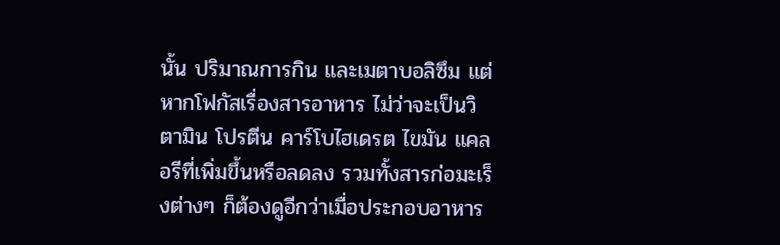นั้น ปริมาณการกิน และเมตาบอลิซึม แต่หากโฟกัสเรื่องสารอาหาร ไม่ว่าจะเป็นวิตามิน โปรตีน คาร์โบไฮเดรต ไขมัน แคลอรีที่เพิ่มขึ้นหรือลดลง รวมทั้งสารก่อมะเร็งต่างๆ ก็ต้องดูอีกว่าเมื่อประกอบอาหาร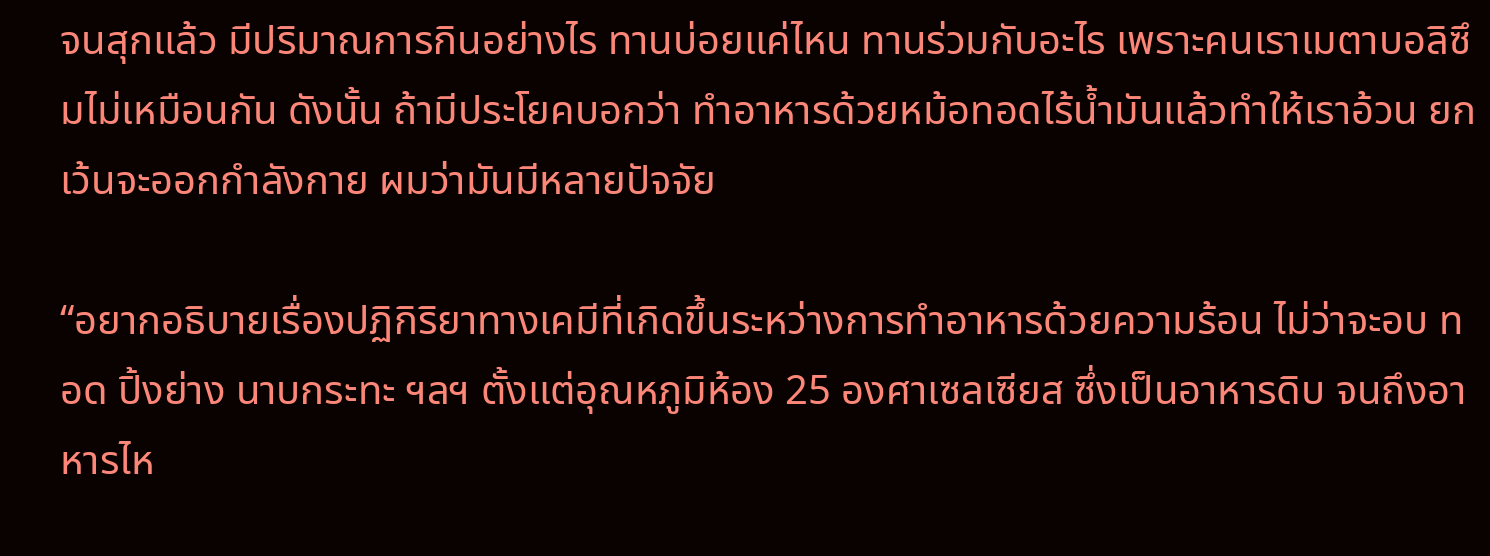จนสุกแล้ว มีปริมาณการกินอย่างไร ทานบ่อยแค่ไหน ทานร่วมกับอะไร เพราะคนเราเมตาบอลิซึมไม่เหมือนกัน ดังนั้น ถ้ามีประโยคบอกว่า ทำอาหารด้วยหม้อทอดไร้น้ำมันแล้วทำให้เราอ้วน ยกเว้นจะออกกำลังกาย ผมว่ามันมีหลายปัจจัย

“อยากอธิบายเรื่องปฏิกิริยาทางเคมีที่เกิดขึ้นระหว่างการทำอาหารด้วยความร้อน ไม่ว่าจะอบ ทอด ปิ้งย่าง นาบกระทะ ฯลฯ ตั้งแต่อุณหภูมิห้อง 25 องศาเซลเซียส ซึ่งเป็นอาหารดิบ จนถึงอาหารไห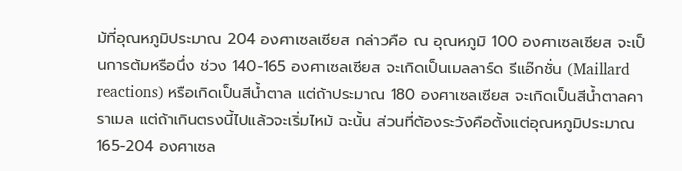ม้ที่อุณหภูมิประมาณ 204 องศาเซลเซียส กล่าวคือ ณ อุณหภูมิ 100 องศาเซลเซียส จะเป็นการต้มหรือนึ่ง ช่วง 140-165 องศาเซลเซียส จะเกิดเป็นเมลลาร์ด รีแอ๊กชั่น (Maillard reactions) หรือเกิดเป็นสีน้ำตาล แต่ถ้าประมาณ 180 องศาเซลเซียส จะเกิดเป็นสีน้ำตาลคาราเมล แต่ถ้าเกินตรงนี้ไปแล้วจะเริ่มไหม้ ฉะนั้น ส่วนที่ต้องระวังคือตั้งแต่อุณหภูมิประมาณ 165-204 องศาเซล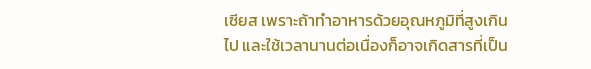เซียส เพราะถ้าทำอาหารด้วยอุณหภูมิที่สูงเกินไป และใช้เวลานานต่อเนื่องก็อาจเกิดสารที่เป็น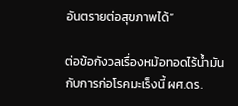อันตรายต่อสุขภาพได้”

ต่อข้อกังวลเรื่องหม้อทอดไร้น้ำมันกับการก่อโรคมะเร็งนี้ ผศ.ดร.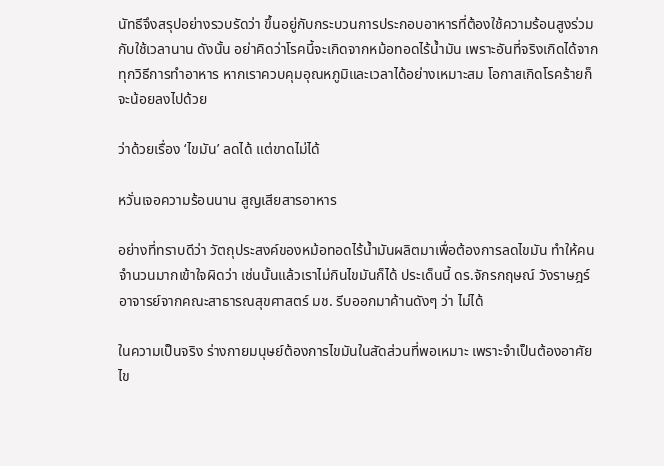นัทธีจึงสรุปอย่างรวบรัดว่า ขึ้นอยู่กับกระบวนการประกอบอาหารที่ต้องใช้ความร้อนสูงร่วมกับใช้เวลานาน ดังนั้น อย่าคิดว่าโรคนี้จะเกิดจากหม้อทอดไร้น้ำมัน เพราะอันที่จริงเกิดได้จากทุกวิธีการทำอาหาร หากเราควบคุมอุณหภูมิและเวลาได้อย่างเหมาะสม โอกาสเกิดโรคร้ายก็จะน้อยลงไปด้วย

ว่าด้วยเรื่อง ‘ไขมัน’ ลดได้ แต่ขาดไม่ได้

หวั่นเจอความร้อนนาน สูญเสียสารอาหาร

อย่างที่ทราบดีว่า วัตถุประสงค์ของหม้อทอดไร้น้ำมันผลิตมาเพื่อต้องการลดไขมัน ทำให้คนจำนวนมากเข้าใจผิดว่า เช่นนั้นแล้วเราไม่กินไขมันก็ได้ ประเด็นนี้ ดร.จักรกฤษณ์ วังราษฎร์ อาจารย์จากคณะสาธารณสุขศาสตร์ มช. รีบออกมาค้านดังๆ ว่า ไม่ได้

ในความเป็นจริง ร่างกายมนุษย์ต้องการไขมันในสัดส่วนที่พอเหมาะ เพราะจำเป็นต้องอาศัยไข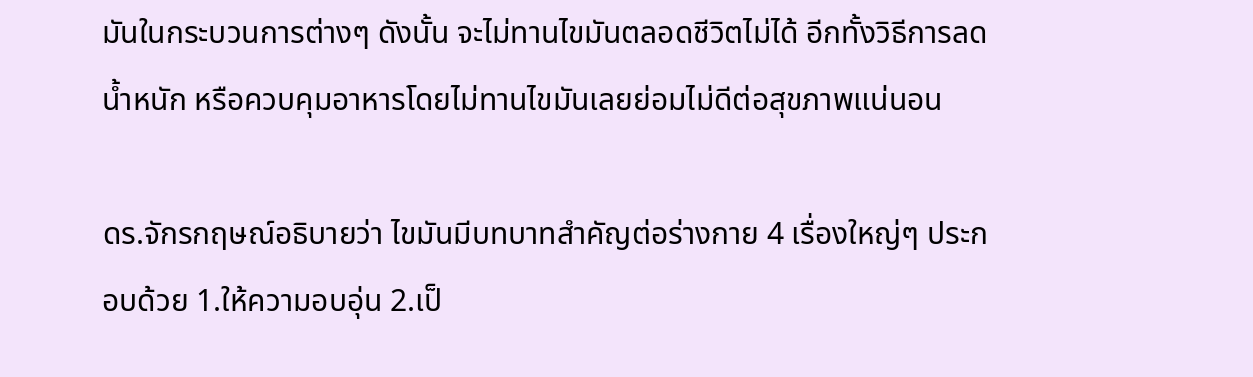มันในกระบวนการต่างๆ ดังนั้น จะไม่ทานไขมันตลอดชีวิตไม่ได้ อีกทั้งวิธีการลดน้ำหนัก หรือควบคุมอาหารโดยไม่ทานไขมันเลยย่อมไม่ดีต่อสุขภาพแน่นอน

ดร.จักรกฤษณ์อธิบายว่า ไขมันมีบทบาทสำคัญต่อร่างกาย 4 เรื่องใหญ่ๆ ประกอบด้วย 1.ให้ความอบอุ่น 2.เป็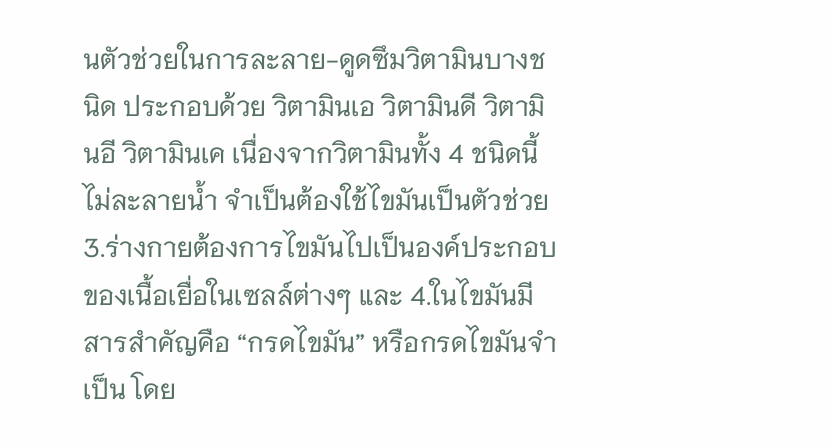นตัวช่วยในการละลาย-ดูดซึมวิตามินบางชนิด ประกอบด้วย วิตามินเอ วิตามินดี วิตามินอี วิตามินเค เนื่องจากวิตามินทั้ง 4 ชนิดนี้ไม่ละลายน้ำ จำเป็นต้องใช้ไขมันเป็นตัวช่วย 3.ร่างกายต้องการไขมันไปเป็นองค์ประกอบของเนื้อเยื่อในเซลล์ต่างๆ และ 4.ในไขมันมีสารสำคัญคือ “กรดไขมัน” หรือกรดไขมันจำเป็น โดย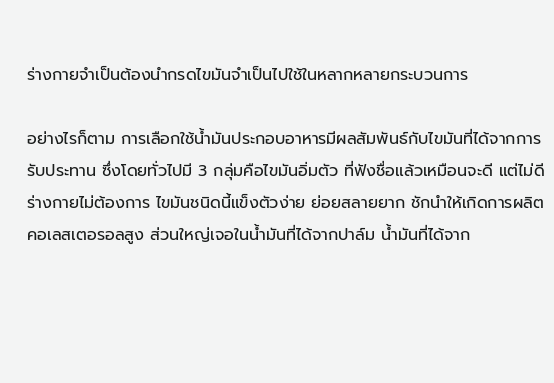ร่างกายจำเป็นต้องนำกรดไขมันจำเป็นไปใช้ในหลากหลายกระบวนการ

อย่างไรก็ตาม การเลือกใช้น้ำมันประกอบอาหารมีผลสัมพันธ์กับไขมันที่ได้จากการรับประทาน ซึ่งโดยทั่วไปมี 3 กลุ่มคือไขมันอิ่มตัว ที่ฟังชื่อแล้วเหมือนจะดี แต่ไม่ดี ร่างกายไม่ต้องการ ไขมันชนิดนี้แข็งตัวง่าย ย่อยสลายยาก ชักนำให้เกิดการผลิตคอเลสเตอรอลสูง ส่วนใหญ่เจอในน้ำมันที่ได้จากปาล์ม น้ำมันที่ได้จาก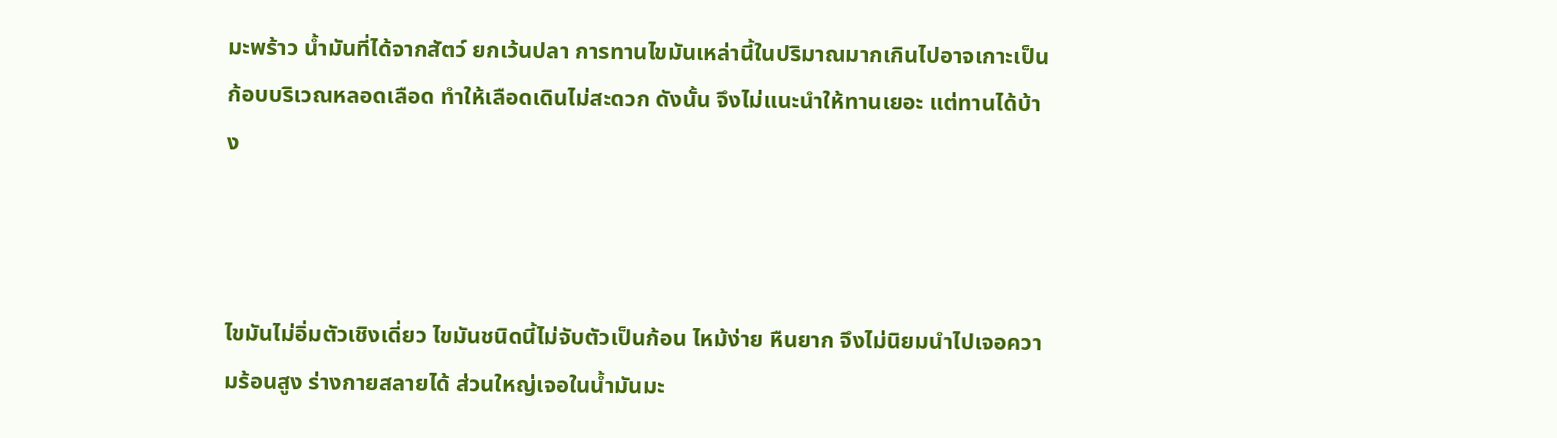มะพร้าว น้ำมันที่ได้จากสัตว์ ยกเว้นปลา การทานไขมันเหล่านี้ในปริมาณมากเกินไปอาจเกาะเป็นก้อบบริเวณหลอดเลือด ทำให้เลือดเดินไม่สะดวก ดังนั้น จึงไม่แนะนำให้ทานเยอะ แต่ทานได้บ้าง



ไขมันไม่อิ่มตัวเชิงเดี่ยว ไขมันชนิดนี้ไม่จับตัวเป็นก้อน ไหม้ง่าย หืนยาก จึงไม่นิยมนำไปเจอความร้อนสูง ร่างกายสลายได้ ส่วนใหญ่เจอในน้ำมันมะ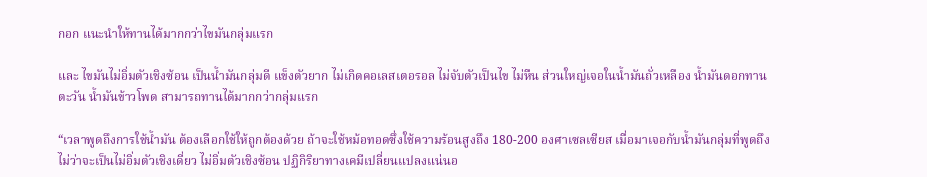กอก แนะนำให้ทานได้มากกว่าไขมันกลุ่มแรก

และ ไขมันไม่อิ่มตัวเชิงซ้อน เป็นน้ำมันกลุ่มดี แข็งตัวยาก ไม่เกิดคอเลสเตอรอล ไม่จับตัวเป็นไข ไม่หืน ส่วนใหญ่เจอในน้ำมันถั่วเหลือง น้ำมันดอกทานตะวัน น้ำมันข้าวโพด สามารถทานได้มากกว่ากลุ่มแรก

“เวลาพูดถึงการใช้น้ำมัน ต้องเลือกใช้ให้ถูกต้องด้วย ถ้าจะใช้หม้อทอดซึ่งใช้ความร้อนสูงถึง 180-200 องศาเซลเซียส เมื่อมาเจอกับน้ำมันกลุ่มที่พูดถึง ไม่ว่าจะเป็นไม่อิ่มตัวเชิงเดี่ยว ไม่อิ่มตัวเชิงซ้อน ปฏิกิริยาทางเคมีเปลี่ยนแปลงแน่นอ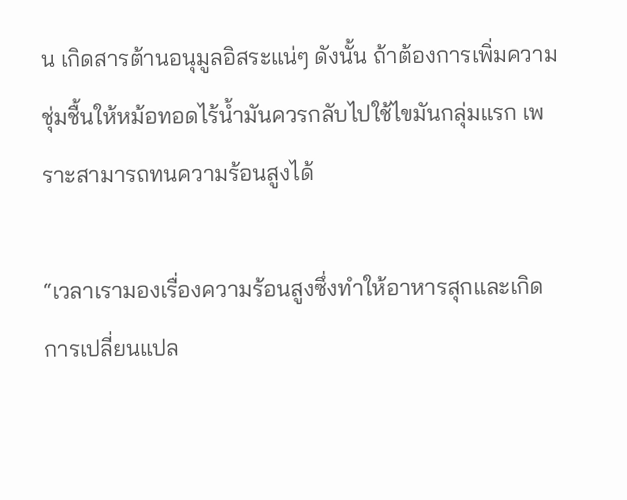น เกิดสารต้านอนุมูลอิสระแน่ๆ ดังนั้น ถ้าต้องการเพิ่มความชุ่มชื้นให้หม้อทอดไร้น้ำมันควรกลับไปใช้ไขมันกลุ่มแรก เพราะสามารถทนความร้อนสูงได้

“เวลาเรามองเรื่องความร้อนสูงซึ่งทำให้อาหารสุกและเกิดการเปลี่ยนแปล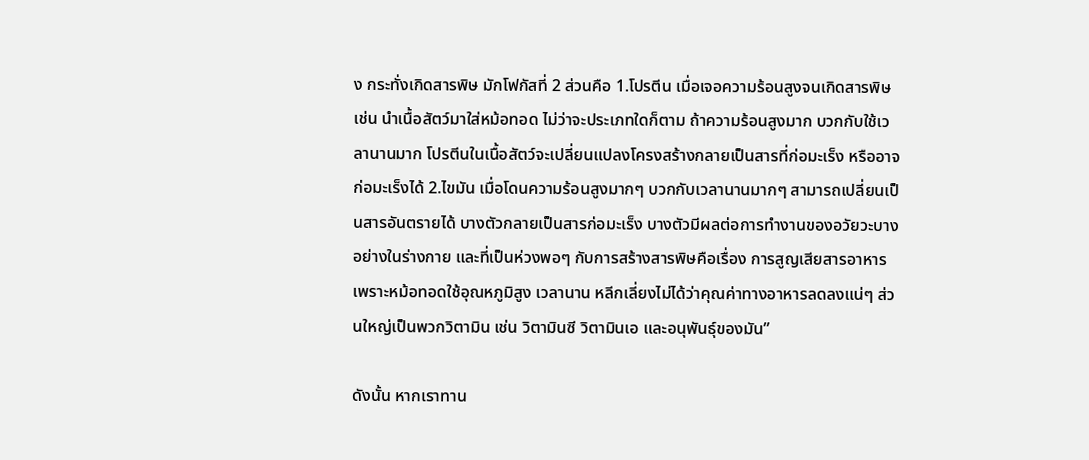ง กระทั่งเกิดสารพิษ มักโฟกัสที่ 2 ส่วนคือ 1.โปรตีน เมื่อเจอความร้อนสูงจนเกิดสารพิษ เช่น นำเนื้อสัตว์มาใส่หม้อทอด ไม่ว่าจะประเภทใดก็ตาม ถ้าความร้อนสูงมาก บวกกับใช้เวลานานมาก โปรตีนในเนื้อสัตว์จะเปลี่ยนแปลงโครงสร้างกลายเป็นสารที่ก่อมะเร็ง หรืออาจก่อมะเร็งได้ 2.ไขมัน เมื่อโดนความร้อนสูงมากๆ บวกกับเวลานานมากๆ สามารถเปลี่ยนเป็นสารอันตรายได้ บางตัวกลายเป็นสารก่อมะเร็ง บางตัวมีผลต่อการทำงานของอวัยวะบางอย่างในร่างกาย และที่เป็นห่วงพอๆ กับการสร้างสารพิษคือเรื่อง การสูญเสียสารอาหาร เพราะหม้อทอดใช้อุณหภูมิสูง เวลานาน หลีกเลี่ยงไม่ได้ว่าคุณค่าทางอาหารลดลงแน่ๆ ส่วนใหญ่เป็นพวกวิตามิน เช่น วิตามินซี วิตามินเอ และอนุพันธุ์ของมัน”

ดังนั้น หากเราทาน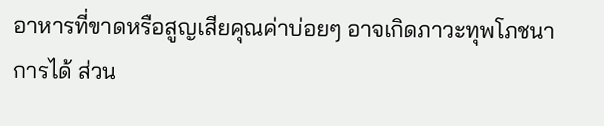อาหารที่ขาดหรือสูญเสียคุณค่าบ่อยๆ อาจเกิดภาวะทุพโภชนาการได้ ส่วน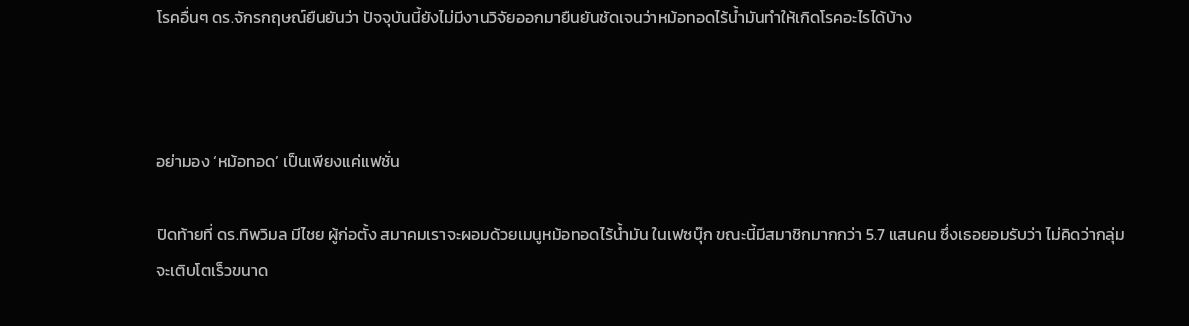โรคอื่นๆ ดร.จักรกฤษณ์ยืนยันว่า ปัจจุบันนี้ยังไม่มีงานวิจัยออกมายืนยันชัดเจนว่าหม้อทอดไร้น้ำมันทำให้เกิดโรคอะไรได้บ้าง



อย่ามอง ‘หม้อทอด’ เป็นเพียงแค่แฟชั่น

ปิดท้ายที่ ดร.ทิพวิมล มีไชย ผู้ก่อตั้ง สมาคมเราจะผอมด้วยเมนูหม้อทอดไร้น้ำมัน ในเฟซบุ๊ก ขณะนี้มีสมาชิกมากกว่า 5.7 แสนคน ซึ่งเธอยอมรับว่า ไม่คิดว่ากลุ่มจะเติบโตเร็วขนาด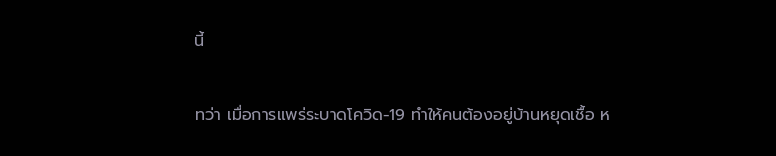นี้

ทว่า เมื่อการแพร่ระบาดโควิด-19 ทำให้คนต้องอยู่บ้านหยุดเชื้อ ห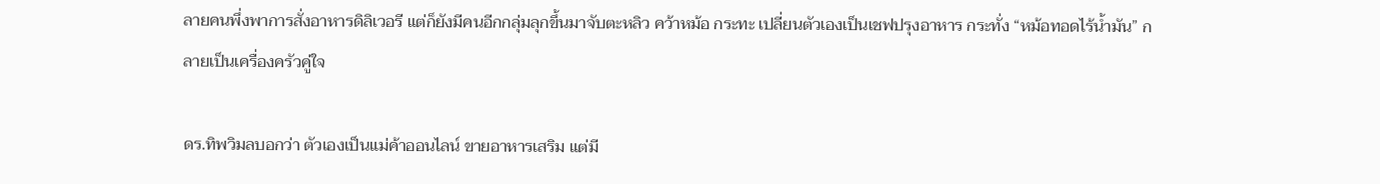ลายคนพึ่งพาการสั่งอาหารดิลิเวอรี แต่ก็ยังมีคนอีกกลุ่มลุกขึ้นมาจับตะหลิว คว้าหม้อ กระทะ เปลี่ยนตัวเองเป็นเชฟปรุงอาหาร กระทั่ง “หม้อทอดไร้น้ำมัน” กลายเป็นเครื่องครัวคู่ใจ

ดร.ทิพวิมลบอกว่า ตัวเองเป็นแม่ค้าออนไลน์ ขายอาหารเสริม แต่มี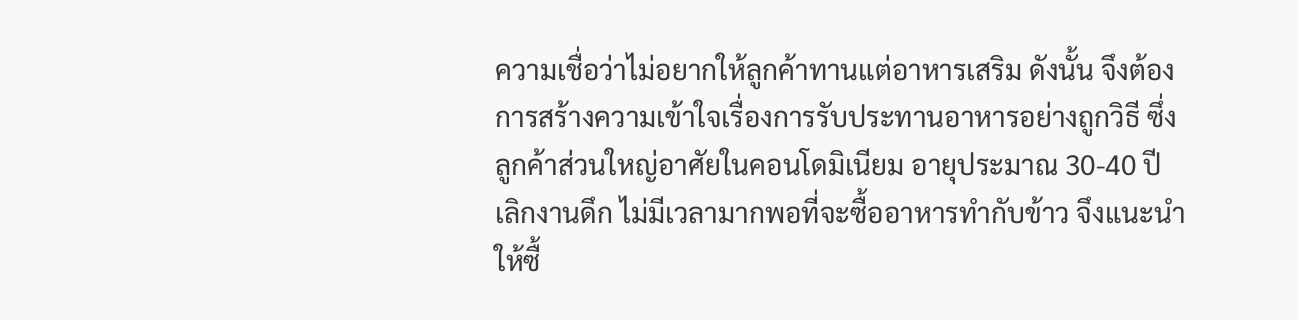ความเชื่อว่าไม่อยากให้ลูกค้าทานแต่อาหารเสริม ดังนั้น จึงต้องการสร้างความเข้าใจเรื่องการรับประทานอาหารอย่างถูกวิธี ซึ่งลูกค้าส่วนใหญ่อาศัยในคอนโดมิเนียม อายุประมาณ 30-40 ปี เลิกงานดึก ไม่มีเวลามากพอที่จะซื้ออาหารทำกับข้าว จึงแนะนำให้ซื้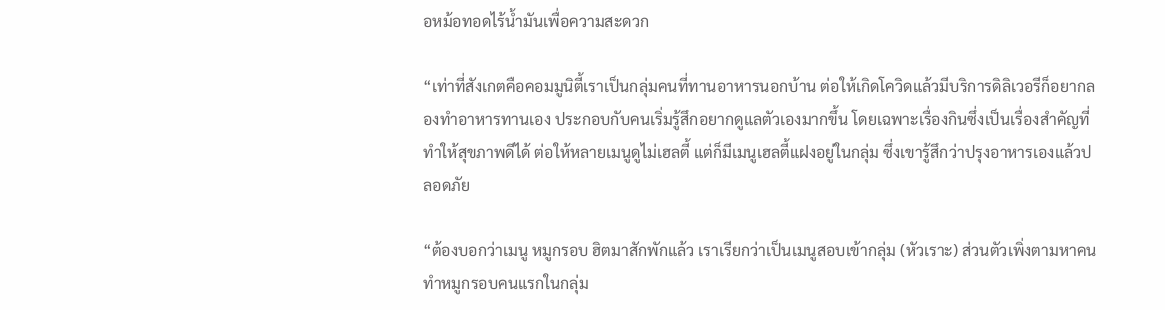อหม้อทอดไร้น้ำมันเพื่อความสะดวก

“เท่าที่สังเกตคือคอมมูนิตี้เราเป็นกลุ่มคนที่ทานอาหารนอกบ้าน ต่อให้เกิดโควิดแล้วมีบริการดิลิเวอรีก็อยากลองทำอาหารทานเอง ประกอบกับคนเริ่มรู้สึกอยากดูแลตัวเองมากขึ้น โดยเฉพาะเรื่องกินซึ่งเป็นเรื่องสำคัญที่ทำให้สุขภาพดีได้ ต่อให้หลายเมนูดูไม่เฮลตี้ แต่ก็มีเมนูเฮลตี้แฝงอยู่ในกลุ่ม ซึ่งเขารู้สึกว่าปรุงอาหารเองแล้วปลอดภัย

“ต้องบอกว่าเมนู หมูกรอบ ฮิตมาสักพักแล้ว เราเรียกว่าเป็นเมนูสอบเข้ากลุ่ม (หัวเราะ) ส่วนตัวเพิ่งตามหาคนทำหมูกรอบคนแรกในกลุ่ม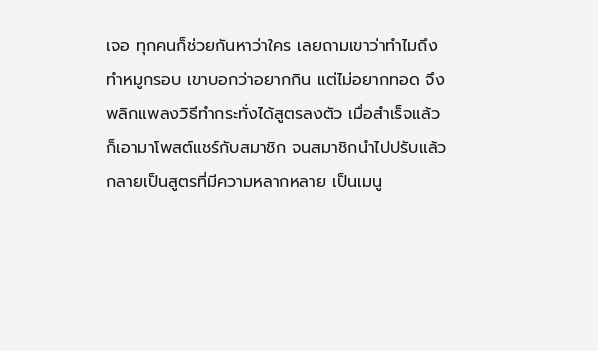เจอ ทุกคนก็ช่วยกันหาว่าใคร เลยถามเขาว่าทำไมถึงทำหมูกรอบ เขาบอกว่าอยากกิน แต่ไม่อยากทอด จึงพลิกแพลงวิธีทำกระทั่งได้สูตรลงตัว เมื่อสำเร็จแล้วก็เอามาโพสต์แชร์กับสมาชิก จนสมาชิกนำไปปรับแล้วกลายเป็นสูตรที่มีความหลากหลาย เป็นเมนู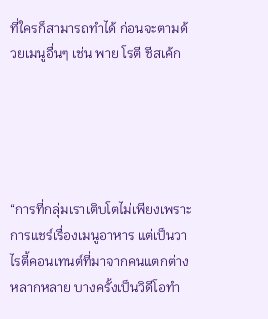ที่ใครก็สามารถทำได้ ก่อนจะตามด้วยเมนูอื่นๆ เช่น พาย โรตี ชีสเค้ก





“การที่กลุ่มเราเติบโตไม่เพียงเพราะการแชร์เรื่องเมนูอาหาร แต่เป็นวาไรตี้คอนเทนต์ที่มาจากคนแตกต่างหลากหลาย บางครั้งเป็นวิดีโอทำ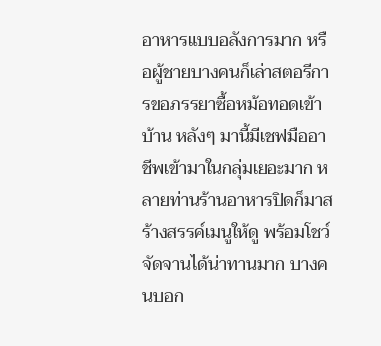อาหารแบบอลังการมาก หรือผู้ชายบางคนก็เล่าสตอรีการขอภรรยาซื้อหม้อทอดเข้าบ้าน หลังๆ มานี้มีเชฟมืออาชีพเข้ามาในกลุ่มเยอะมาก หลายท่านร้านอาหารปิดก็มาสร้างสรรค์เมนูให้ดู พร้อมโชว์จัดจานได้น่าทานมาก บางคนบอก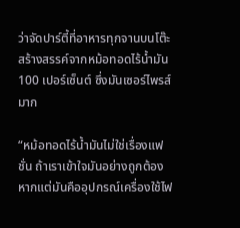ว่าจัดปาร์ตี้ที่อาหารทุกจานบนโต๊ะสร้างสรรค์จากหม้อทอดไร้น้ำมัน 100 เปอร์เซ็นต์ ซึ่งมันเซอร์ไพรส์มาก

“หม้อทอดไร้น้ำมันไม่ใช่เรื่องแฟชั่น ถ้าเราเข้าใจมันอย่างถูกต้อง หากแต่มันคืออุปกรณ์เครื่องใช้ไฟ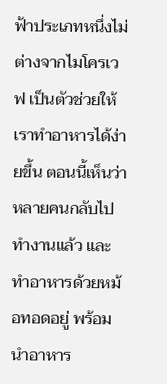ฟ้าประเภทหนึ่งไม่ต่างจากไมโครเวฟ เป็นตัวช่วยให้เราทำอาหารได้ง่ายขึ้น ตอนนี้เห็นว่าหลายคนกลับไปทำงานแล้ว และทำอาหารด้วยหม้อทอดอยู่ พร้อมนำอาหาร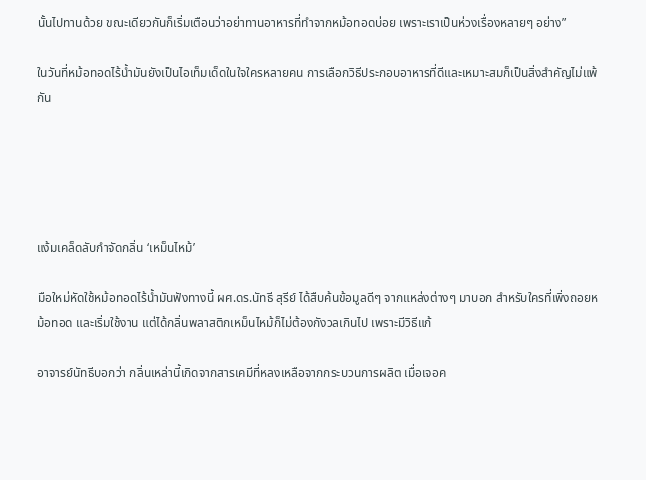นั้นไปทานด้วย ขณะเดียวกันก็เริ่มเตือนว่าอย่าทานอาหารที่ทำจากหม้อทอดบ่อย เพราะเราเป็นห่วงเรื่องหลายๆ อย่าง”

ในวันที่หม้อทอดไร้น้ำมันยังเป็นไอเท็มเด็ดในใจใครหลายคน การเลือกวิธีประกอบอาหารที่ดีและเหมาะสมก็เป็นสิ่งสำคัญไม่แพ้กัน





แง้มเคล็ดลับกำจัดกลิ่น ‘เหม็นไหม้’

มือใหม่หัดใช้หม้อทอดไร้น้ำมันฟังทางนี้ ผศ.ดร.นัทธี สุรีย์ ได้สืบค้นข้อมูลดีๆ จากแหล่งต่างๆ มาบอก สำหรับใครที่เพิ่งถอยหม้อทอด และเริ่มใช้งาน แต่ได้กลิ่นพลาสติกเหม็นไหม้ก็ไม่ต้องกังวลเกินไป เพราะมีวิธีแก้

อาจารย์นัทธีบอกว่า กลิ่นเหล่านี้เกิดจากสารเคมีที่หลงเหลือจากกระบวนการผลิต เมื่อเจอค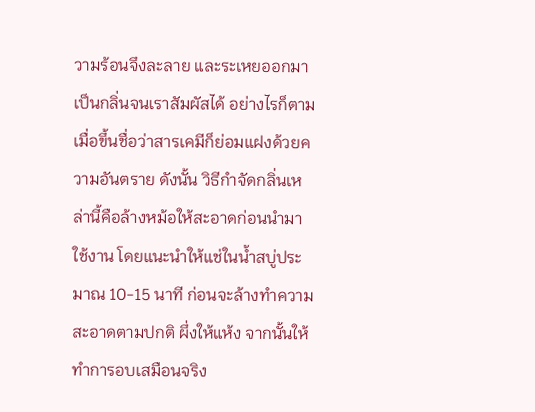วามร้อนจึงละลาย และระเหยออกมาเป็นกลิ่นจนเราสัมผัสได้ อย่างไรก็ตาม เมื่อขึ้นชื่อว่าสารเคมีก็ย่อมแฝงด้วยความอันตราย ดังนั้น วิธีกำจัดกลิ่นเหล่านี้คือล้างหม้อให้สะอาดก่อนนำมาใช้งาน โดยแนะนำให้แช่ในน้ำสบู่ประมาณ 10-15 นาที ก่อนจะล้างทำความสะอาดตามปกติ ผึ่งให้แห้ง จากนั้นให้ทำการอบเสมือนจริง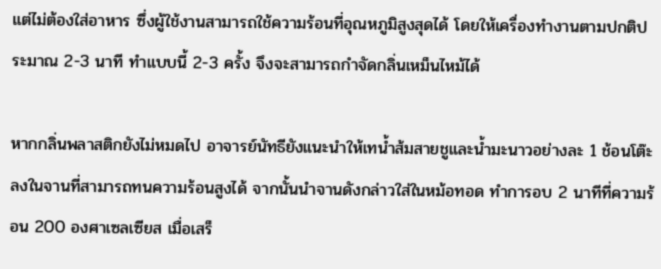แต่ไม่ต้องใส่อาหาร ซึ่งผู้ใช้งานสามารถใช้ความร้อนที่อุณหภูมิสูงสุดได้ โดยให้เครื่องทำงานตามปกติประมาณ 2-3 นาที ทำแบบนี้ 2-3 ครั้ง จึงจะสามารถกำจัดกลิ่นเหม็นไหม้ได้

หากกลิ่นพลาสติกยังไม่หมดไป อาจารย์นัทธียังแนะนำให้เทน้ำส้มสายชูและน้ำมะนาวอย่างละ 1 ช้อนโต๊ะลงในจานที่สามารถทนความร้อนสูงได้ จากนั้นนำจานดังกล่าวใส่ในหม้อทอด ทำการอบ 2 นาทีที่ความร้อน 200 องศาเซลเซียส เมื่อเสร็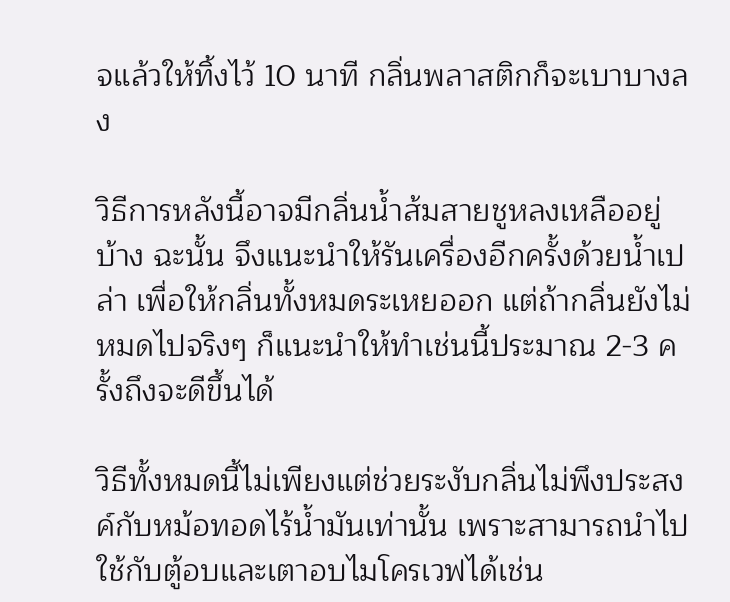จแล้วให้ทิ้งไว้ 10 นาที กลิ่นพลาสติกก็จะเบาบางลง

วิธีการหลังนี้อาจมีกลิ่นน้ำส้มสายชูหลงเหลืออยู่บ้าง ฉะนั้น จึงแนะนำให้รันเครื่องอีกครั้งด้วยน้ำเปล่า เพื่อให้กลิ่นทั้งหมดระเหยออก แต่ถ้ากลิ่นยังไม่หมดไปจริงๆ ก็แนะนำให้ทำเช่นนี้ประมาณ 2-3 ครั้งถึงจะดีขึ้นได้

วิธีทั้งหมดนี้ไม่เพียงแต่ช่วยระงับกลิ่นไม่พึงประสงค์กับหม้อทอดไร้น้ำมันเท่านั้น เพราะสามารถนำไปใช้กับตู้อบและเตาอบไมโครเวฟได้เช่น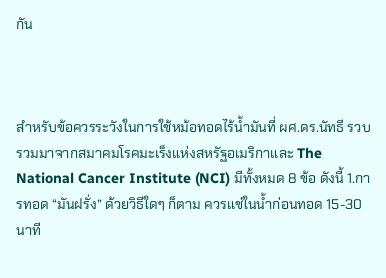กัน



สำหรับข้อควรระวังในการใช้หม้อทอดไร้น้ำมันที่ ผศ.ดร.นัทธี รวบรวมมาจากสมาคมโรคมะเร็งแห่งสหรัฐอเมริกาและ The National Cancer Institute (NCI) มีทั้งหมด 8 ข้อ ดังนี้ 1.การทอด “มันฝรั่ง” ด้วยวิธีใดๆ ก็ตาม ควรแช่ในน้ำก่อนทอด 15-30 นาที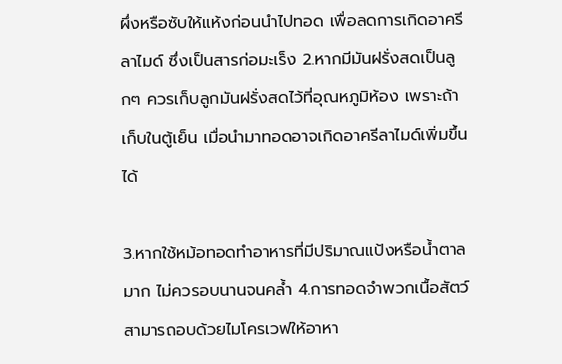ผึ่งหรือซับให้แห้งก่อนนำไปทอด เพื่อลดการเกิดอาครีลาไมด์ ซึ่งเป็นสารก่อมะเร็ง 2.หากมีมันฝรั่งสดเป็นลูกๆ ควรเก็บลูกมันฝรั่งสดไว้ที่อุณหภูมิห้อง เพราะถ้าเก็บในตู้เย็น เมื่อนำมาทอดอาจเกิดอาครีลาไมด์เพิ่มขึ้นได้

3.หากใช้หม้อทอดทำอาหารที่มีปริมาณแป้งหรือน้ำตาลมาก ไม่ควรอบนานจนคล้ำ 4.การทอดจำพวกเนื้อสัตว์ สามารถอบด้วยไมโครเวฟให้อาหา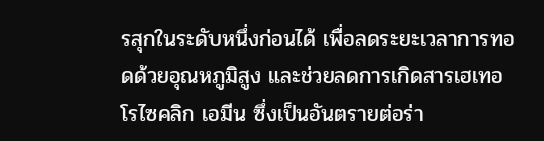รสุกในระดับหนึ่งก่อนได้ เพื่อลดระยะเวลาการทอดด้วยอุณหภูมิสูง และช่วยลดการเกิดสารเฮเทอโรไซคลิก เอมีน ซึ่งเป็นอันตรายต่อร่า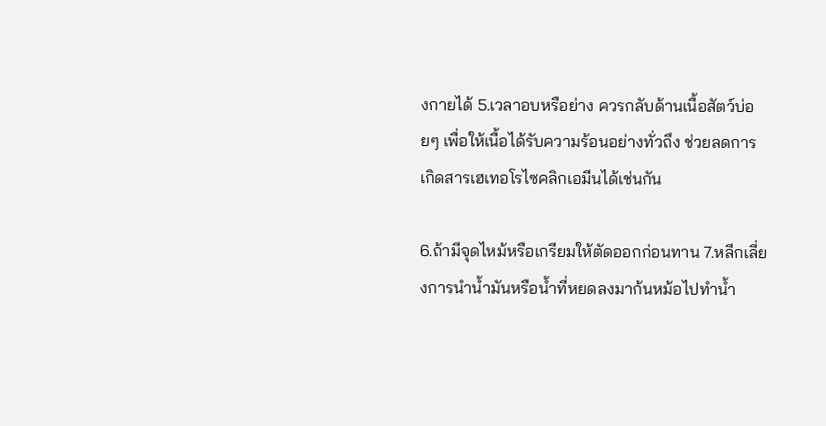งกายได้ 5.เวลาอบหรือย่าง ควรกลับด้านเนื้อสัตว์บ่อยๆ เพื่อให้เนื้อได้รับความร้อนอย่างทั่วถึง ช่วยลดการเกิดสารเฮเทอโรไซคลิกเอมีนได้เช่นกัน

6.ถ้ามีจุดไหม้หรือเกรียมให้ตัดออกก่อนทาน 7.หลีกเลี่ยงการนำน้ำมันหรือน้ำที่หยดลงมาก้นหม้อไปทำน้ำ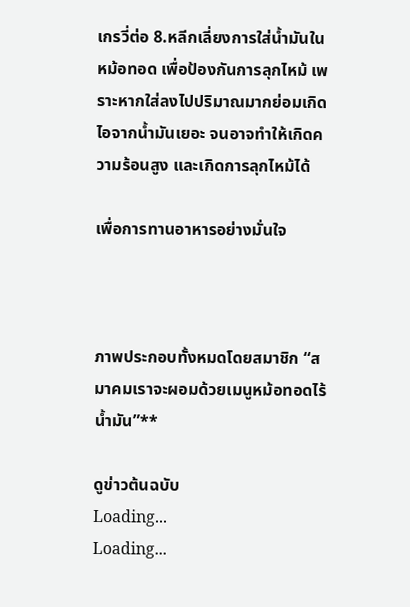เกรวี่ต่อ 8.หลีกเลี่ยงการใส่น้ำมันในหม้อทอด เพื่อป้องกันการลุกไหม้ เพราะหากใส่ลงไปปริมาณมากย่อมเกิดไอจากน้ำมันเยอะ จนอาจทำให้เกิดความร้อนสูง และเกิดการลุกไหม้ได้

เพื่อการทานอาหารอย่างมั่นใจ



ภาพประกอบทั้งหมดโดยสมาชิก “สมาคมเราจะผอมด้วยเมนูหม้อทอดไร้น้ำมัน”**

ดูข่าวต้นฉบับ
Loading...
Loading...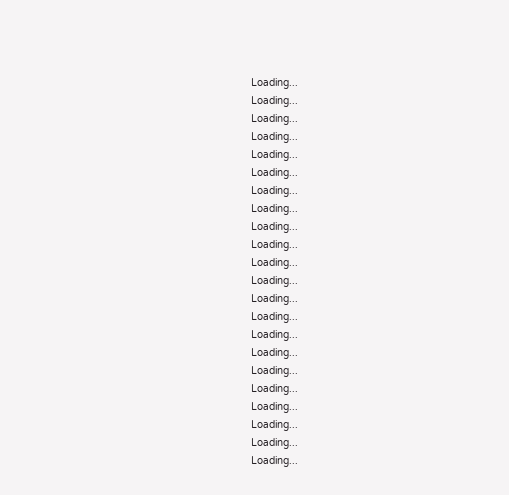Loading...
Loading...
Loading...
Loading...
Loading...
Loading...
Loading...
Loading...
Loading...
Loading...
Loading...
Loading...
Loading...
Loading...
Loading...
Loading...
Loading...
Loading...
Loading...
Loading...
Loading...
Loading...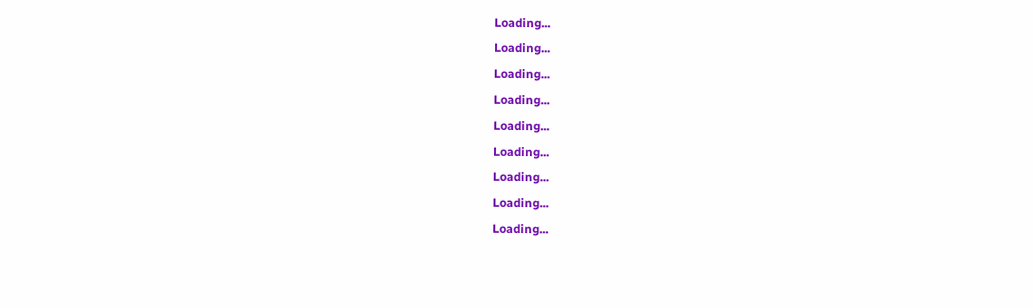Loading...
Loading...
Loading...
Loading...
Loading...
Loading...
Loading...
Loading...
Loading...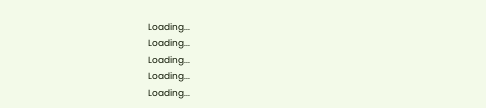Loading...
Loading...
Loading...
Loading...
Loading...